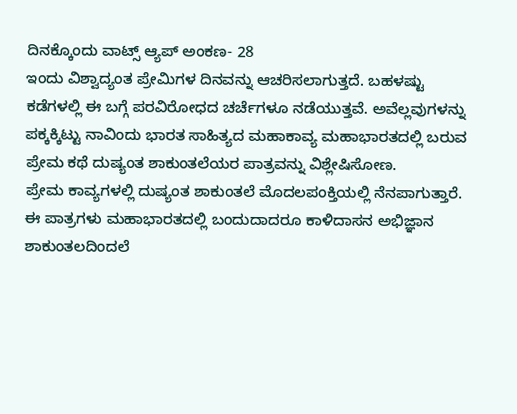ದಿನಕ್ಕೊಂದು ವಾಟ್ಸ್ ಆ್ಯಪ್ ಅಂಕಣ- 28
ಇಂದು ವಿಶ್ವಾದ್ಯಂತ ಪ್ರೇಮಿಗಳ ದಿನವನ್ನು ಆಚರಿಸಲಾಗುತ್ತದೆ. ಬಹಳಷ್ಟು ಕಡೆಗಳಲ್ಲಿ ಈ ಬಗ್ಗೆ ಪರವಿರೋಧದ ಚರ್ಚೆಗಳೂ ನಡೆಯುತ್ತವೆ. ಅವೆಲ್ಲವುಗಳನ್ನು ಪಕ್ಕಕ್ಕಿಟ್ಟು ನಾವಿಂದು ಭಾರತ ಸಾಹಿತ್ಯದ ಮಹಾಕಾವ್ಯ ಮಹಾಭಾರತದಲ್ಲಿ ಬರುವ ಪ್ರೇಮ ಕಥೆ ದುಷ್ಯಂತ ಶಾಕುಂತಲೆಯರ ಪಾತ್ರವನ್ನು ವಿಶ್ಲೇಷಿಸೋಣ.
ಪ್ರೇಮ ಕಾವ್ಯಗಳಲ್ಲಿ ದುಷ್ಯಂತ ಶಾಕುಂತಲೆ ಮೊದಲಪಂಕ್ತಿಯಲ್ಲಿ ನೆನಪಾಗುತ್ತಾರೆ. ಈ ಪಾತ್ರಗಳು ಮಹಾಭಾರತದಲ್ಲಿ ಬಂದುದಾದರೂ ಕಾಳಿದಾಸನ ಅಭಿಜ್ಞಾನ ಶಾಕುಂತಲದಿಂದಲೆ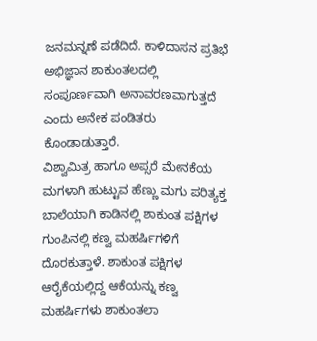ಜನಮನ್ನಣೆ ಪಡೆದಿದೆ. ಕಾಳಿದಾಸನ ಪ್ರತಿಭೆ ಅಭಿಜ್ಞಾನ ಶಾಕುಂತಲದಲ್ಲಿ ಸಂಪೂರ್ಣವಾಗಿ ಅನಾವರಣವಾಗುತ್ತದೆ ಎಂದು ಅನೇಕ ಪಂಡಿತರು ಕೊಂಡಾಡುತ್ತಾರೆ.
ವಿಶ್ವಾಮಿತ್ರ ಹಾಗೂ ಅಪ್ಸರೆ ಮೇನಕೆಯ ಮಗಳಾಗಿ ಹುಟ್ಟುವ ಹೆಣ್ಣು ಮಗು ಪರಿತ್ಯಕ್ತ ಬಾಲೆಯಾಗಿ ಕಾಡಿನಲ್ಲಿ ಶಾಕುಂತ ಪಕ್ಷಿಗಳ ಗುಂಪಿನಲ್ಲಿ ಕಣ್ವ ಮಹರ್ಷಿಗಳಿಗೆ ದೊರಕುತ್ತಾಳೆ. ಶಾಕುಂತ ಪಕ್ಷಿಗಳ ಆರೈಕೆಯಲ್ಲಿದ್ದ ಆಕೆಯನ್ನು ಕಣ್ವ ಮಹರ್ಷಿಗಳು ಶಾಕುಂತಲಾ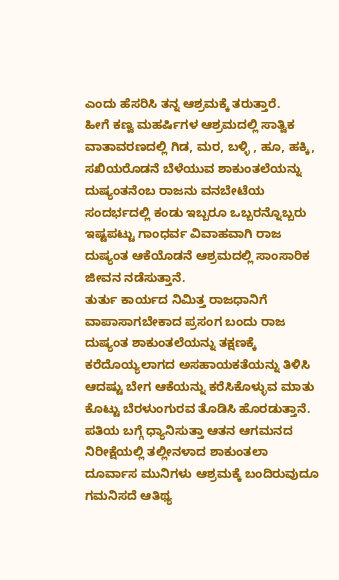ಎಂದು ಹೆಸರಿಸಿ ತನ್ನ ಆಶ್ರಮಕ್ಕೆ ತರುತ್ತಾರೆ.
ಹೀಗೆ ಕಣ್ವ ಮಹರ್ಷಿಗಳ ಆಶ್ರಮದಲ್ಲಿ ಸಾತ್ವಿಕ ವಾತಾವರಣದಲ್ಲಿ ಗಿಡ, ಮರ, ಬಳ್ಳಿ , ಹೂ, ಹಕ್ಕಿ, ಸಖಿಯರೊಡನೆ ಬೆಳೆಯುವ ಶಾಕುಂತಲೆಯನ್ನು ದುಷ್ಯಂತನೆಂಬ ರಾಜನು ವನಬೇಟೆಯ ಸಂದರ್ಭದಲ್ಲಿ ಕಂಡು ಇಬ್ಬರೂ ಒಬ್ಬರನ್ನೊಬ್ಬರು ಇಷ್ಟಪಟ್ಟು ಗಾಂಧರ್ವ ವಿವಾಹವಾಗಿ ರಾಜ ದುಷ್ಯಂತ ಆಕೆಯೊಡನೆ ಆಶ್ರಮದಲ್ಲಿ ಸಾಂಸಾರಿಕ ಜೀವನ ನಡೆಸುತ್ತಾನೆ.
ತುರ್ತು ಕಾರ್ಯದ ನಿಮಿತ್ತ ರಾಜಧಾನಿಗೆ ವಾಪಾಸಾಗಬೇಕಾದ ಪ್ರಸಂಗ ಬಂದು ರಾಜ ದುಷ್ಯಂತ ಶಾಕುಂತಲೆಯನ್ನು ತಕ್ಷಣಕ್ಕೆ ಕರೆದೊಯ್ಯಲಾಗದ ಅಸಹಾಯಕತೆಯನ್ನು ತಿಳಿಸಿ ಆದಷ್ಟು ಬೇಗ ಆಕೆಯನ್ನು ಕರೆಸಿಕೊಳ್ಳುವ ಮಾತು ಕೊಟ್ಟು ಬೆರಳುಂಗುರವ ತೊಡಿಸಿ ಹೊರಡುತ್ತಾನೆ.
ಪತಿಯ ಬಗ್ಗೆ ಧ್ಯಾನಿಸುತ್ತಾ ಆತನ ಆಗಮನದ ನಿರೀಕ್ಷೆಯಲ್ಲಿ ತಲ್ಲೀನಳಾದ ಶಾಕುಂತಲಾ ದೂರ್ವಾಸ ಮುನಿಗಳು ಆಶ್ರಮಕ್ಕೆ ಬಂದಿರುವುದೂ ಗಮನಿಸದೆ ಆತಿಥ್ಯ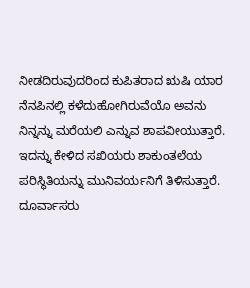ನೀಡದಿರುವುದರಿಂದ ಕುಪಿತರಾದ ಋಷಿ ಯಾರ ನೆನಪಿನಲ್ಲಿ ಕಳೆದುಹೋಗಿರುವೆಯೊ ಅವನು ನಿನ್ನನ್ನು ಮರೆಯಲಿ ಎನ್ನುವ ಶಾಪವೀಯುತ್ತಾರೆ.
ಇದನ್ನು ಕೇಳಿದ ಸಖಿಯರು ಶಾಕುಂತಲೆಯ ಪರಿಸ್ಥಿತಿಯನ್ನು ಮುನಿವರ್ಯನಿಗೆ ತಿಳಿಸುತ್ತಾರೆ.
ದೂರ್ವಾಸರು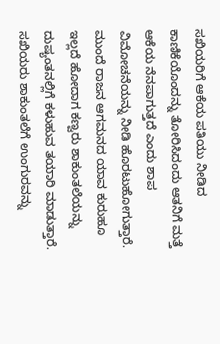ಸಖಿಯರಿಗೆ ಆಕೆಯ ಪತಿಯು ನೀಡಿದ ಕಾಣಿಕೆಯೊಂದನ್ನು ತೋರಿಸಿದಂದು ಆತನಿಗೆ ಮತ್ತೆ ಆಕೆಯ ನೆನಪಾಗುತ್ತದೆ ಎಂದು ಶಾಪ ವಿಮೋಚನೆಯನ್ನು ನೀಡಿ ಹೊರಟುಹೋಗುತ್ತಾರೆ.
ಮುಂದೆ ರಾಜನ ಆಗಮನದ ಯಾವ ಕುರುಹೂ ಇಲ್ಲದೆ ಹೋದಾಗ ಕಣ್ವರು ಶಾಕುಂತಲೆಯನ್ನು ದುಷ್ಯಂತನಲ್ಲಿಗೆ ಕಳುಹುವ ತಯಾರಿ ಮಾಡುತ್ತಾರೆ. ಸಖಿಯರು ಶಾಕುಂತಲೆಗೆ ಉಂಗುರವನ್ನು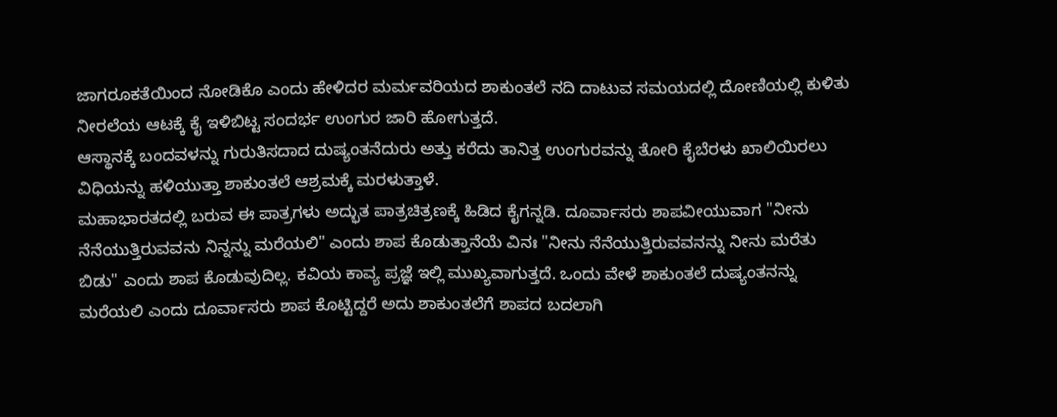ಜಾಗರೂಕತೆಯಿಂದ ನೋಡಿಕೊ ಎಂದು ಹೇಳಿದರ ಮರ್ಮವರಿಯದ ಶಾಕುಂತಲೆ ನದಿ ದಾಟುವ ಸಮಯದಲ್ಲಿ ದೋಣಿಯಲ್ಲಿ ಕುಳಿತು ನೀರಲೆಯ ಆಟಕ್ಕೆ ಕೈ ಇಳಿಬಿಟ್ಟ ಸಂದರ್ಭ ಉಂಗುರ ಜಾರಿ ಹೋಗುತ್ತದೆ.
ಆಸ್ಥಾನಕ್ಕೆ ಬಂದವಳನ್ನು ಗುರುತಿಸದಾದ ದುಷ್ಯಂತನೆದುರು ಅತ್ತು ಕರೆದು ತಾನಿತ್ತ ಉಂಗುರವನ್ನು ತೋರಿ ಕೈಬೆರಳು ಖಾಲಿಯಿರಲು ವಿಧಿಯನ್ನು ಹಳಿಯುತ್ತಾ ಶಾಕುಂತಲೆ ಆಶ್ರಮಕ್ಕೆ ಮರಳುತ್ತಾಳೆ.
ಮಹಾಭಾರತದಲ್ಲಿ ಬರುವ ಈ ಪಾತ್ರಗಳು ಅದ್ಭುತ ಪಾತ್ರಚಿತ್ರಣಕ್ಕೆ ಹಿಡಿದ ಕೈಗನ್ನಡಿ. ದೂರ್ವಾಸರು ಶಾಪವೀಯುವಾಗ "ನೀನು ನೆನೆಯುತ್ತಿರುವವನು ನಿನ್ನನ್ನು ಮರೆಯಲಿ" ಎಂದು ಶಾಪ ಕೊಡುತ್ತಾನೆಯೆ ವಿನಃ "ನೀನು ನೆನೆಯುತ್ತಿರುವವನನ್ನು ನೀನು ಮರೆತು ಬಿಡು" ಎಂದು ಶಾಪ ಕೊಡುವುದಿಲ್ಲ. ಕವಿಯ ಕಾವ್ಯ ಪ್ರಜ್ಞೆ ಇಲ್ಲಿ ಮುಖ್ಯವಾಗುತ್ತದೆ. ಒಂದು ವೇಳೆ ಶಾಕುಂತಲೆ ದುಷ್ಯಂತನನ್ನು ಮರೆಯಲಿ ಎಂದು ದೂರ್ವಾಸರು ಶಾಪ ಕೊಟ್ಟಿದ್ದರೆ ಅದು ಶಾಕುಂತಲೆಗೆ ಶಾಪದ ಬದಲಾಗಿ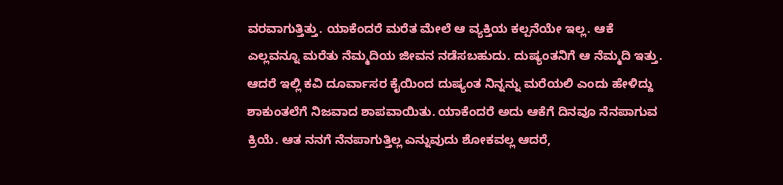ವರವಾಗುತ್ತಿತ್ತು. ಯಾಕೆಂದರೆ ಮರೆತ ಮೇಲೆ ಆ ವ್ಯಕ್ತಿಯ ಕಲ್ಪನೆಯೇ ಇಲ್ಲ. ಆಕೆ ಎಲ್ಲವನ್ನೂ ಮರೆತು ನೆಮ್ಮದಿಯ ಜೀವನ ನಡೆಸಬಹುದು. ದುಷ್ಯಂತನಿಗೆ ಆ ನೆಮ್ಮದಿ ಇತ್ತು.
ಆದರೆ ಇಲ್ಲಿ ಕವಿ ದೂರ್ವಾಸರ ಕೈಯಿಂದ ದುಷ್ಯಂತ ನಿನ್ನನ್ನು ಮರೆಯಲಿ ಎಂದು ಹೇಳಿದ್ದು ಶಾಕುಂತಲೆಗೆ ನಿಜವಾದ ಶಾಪವಾಯಿತು. ಯಾಕೆಂದರೆ ಅದು ಆಕೆಗೆ ದಿನವೂ ನೆನಪಾಗುವ ಕ್ರಿಯೆ. ಆತ ನನಗೆ ನೆನಪಾಗುತ್ತಿಲ್ಲ ಎನ್ನುವುದು ಶೋಕವಲ್ಲ ಆದರೆ,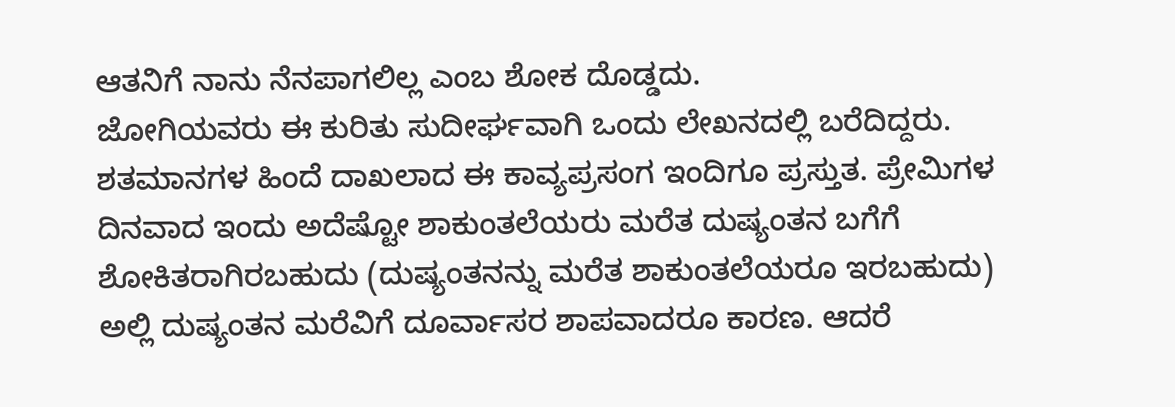ಆತನಿಗೆ ನಾನು ನೆನಪಾಗಲಿಲ್ಲ ಎಂಬ ಶೋಕ ದೊಡ್ಡದು.
ಜೋಗಿಯವರು ಈ ಕುರಿತು ಸುದೀರ್ಘವಾಗಿ ಒಂದು ಲೇಖನದಲ್ಲಿ ಬರೆದಿದ್ದರು.
ಶತಮಾನಗಳ ಹಿಂದೆ ದಾಖಲಾದ ಈ ಕಾವ್ಯಪ್ರಸಂಗ ಇಂದಿಗೂ ಪ್ರಸ್ತುತ. ಪ್ರೇಮಿಗಳ ದಿನವಾದ ಇಂದು ಅದೆಷ್ಟೋ ಶಾಕುಂತಲೆಯರು ಮರೆತ ದುಷ್ಯಂತನ ಬಗೆಗೆ ಶೋಕಿತರಾಗಿರಬಹುದು (ದುಷ್ಯಂತನನ್ನು ಮರೆತ ಶಾಕುಂತಲೆಯರೂ ಇರಬಹುದು)
ಅಲ್ಲಿ ದುಷ್ಯಂತನ ಮರೆವಿಗೆ ದೂರ್ವಾಸರ ಶಾಪವಾದರೂ ಕಾರಣ. ಆದರೆ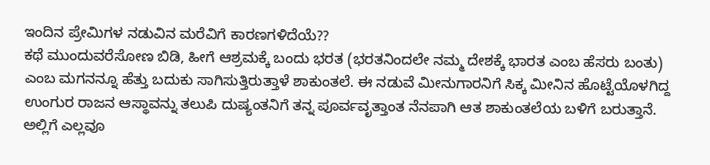ಇಂದಿನ ಪ್ರೇಮಿಗಳ ನಡುವಿನ ಮರೆವಿಗೆ ಕಾರಣಗಳಿದೆಯೆ??
ಕಥೆ ಮುಂದುವರೆಸೋಣ ಬಿಡಿ, ಹೀಗೆ ಆಶ್ರಮಕ್ಕೆ ಬಂದು ಭರತ (ಭರತನಿಂದಲೇ ನಮ್ಮ ದೇಶಕ್ಕೆ ಭಾರತ ಎಂಬ ಹೆಸರು ಬಂತು) ಎಂಬ ಮಗನನ್ನೂ ಹೆತ್ತು ಬದುಕು ಸಾಗಿಸುತ್ತಿರುತ್ತಾಳೆ ಶಾಕುಂತಲೆ. ಈ ನಡುವೆ ಮೀನುಗಾರನಿಗೆ ಸಿಕ್ಕ ಮೀನಿನ ಹೊಟ್ಟೆಯೊಳಗಿದ್ದ ಉಂಗುರ ರಾಜನ ಆಸ್ಥಾವನ್ನು ತಲುಪಿ ದುಷ್ಯಂತನಿಗೆ ತನ್ನ ಪೂರ್ವವೃತ್ತಾಂತ ನೆನಪಾಗಿ ಆತ ಶಾಕುಂತಲೆಯ ಬಳಿಗೆ ಬರುತ್ತಾನೆ. ಅಲ್ಲಿಗೆ ಎಲ್ಲವೂ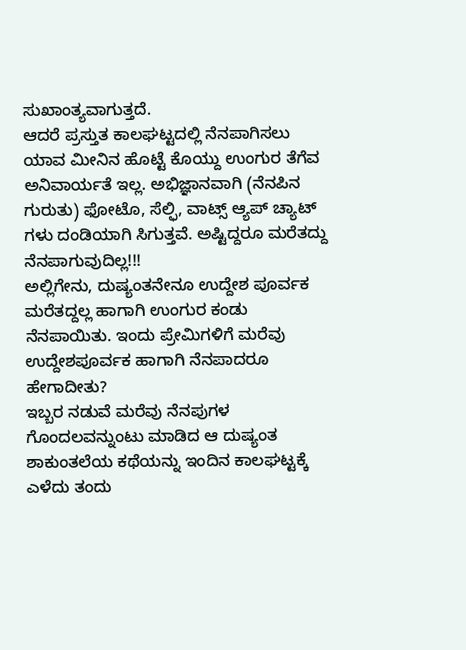ಸುಖಾಂತ್ಯವಾಗುತ್ತದೆ.
ಆದರೆ ಪ್ರಸ್ತುತ ಕಾಲಘಟ್ಟದಲ್ಲಿ ನೆನಪಾಗಿಸಲು ಯಾವ ಮೀನಿನ ಹೊಟ್ಟೆ ಕೊಯ್ದು ಉಂಗುರ ತೆಗೆವ ಅನಿವಾರ್ಯತೆ ಇಲ್ಲ. ಅಭಿಜ್ಞಾನವಾಗಿ (ನೆನಪಿನ ಗುರುತು) ಫೋಟೊ, ಸೆಲ್ಫಿ, ವಾಟ್ಸ್ ಆ್ಯಪ್ ಚ್ಯಾಟ್ ಗಳು ದಂಡಿಯಾಗಿ ಸಿಗುತ್ತವೆ. ಅಷ್ಟಿದ್ದರೂ ಮರೆತದ್ದು ನೆನಪಾಗುವುದಿಲ್ಲ!!!
ಅಲ್ಲಿಗೇನು, ದುಷ್ಯಂತನೇನೂ ಉದ್ದೇಶ ಪೂರ್ವಕ ಮರೆತದ್ದಲ್ಲ ಹಾಗಾಗಿ ಉಂಗುರ ಕಂಡು ನೆನಪಾಯಿತು. ಇಂದು ಪ್ರೇಮಿಗಳಿಗೆ ಮರೆವು ಉದ್ದೇಶಪೂರ್ವಕ ಹಾಗಾಗಿ ನೆನಪಾದರೂ ಹೇಗಾದೀತು?
ಇಬ್ಬರ ನಡುವೆ ಮರೆವು ನೆನಪುಗಳ ಗೊಂದಲವನ್ನುಂಟು ಮಾಡಿದ ಆ ದುಷ್ಯಂತ ಶಾಕುಂತಲೆಯ ಕಥೆಯನ್ನು ಇಂದಿನ ಕಾಲಘಟ್ಟಕ್ಕೆ ಎಳೆದು ತಂದು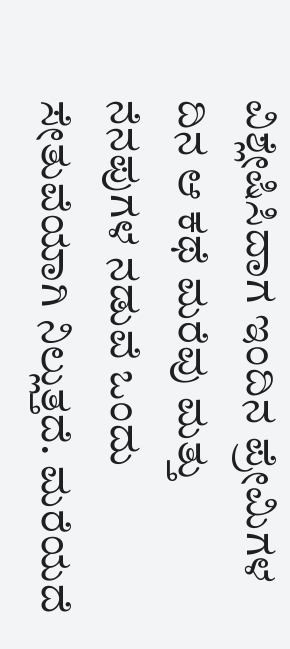ವಿಶ್ಲೇಷಿಸಿದಾಗ ಇಂದಿನ ಪ್ರೇಮಿಗಳ ದಿನ ಆ ಕಥೆ ಮರೆವು ಮತ್ತು ನೆನಪುಗಳ ನಡುವೆ ಒಂದು ಸೇತುವೆಯಾಗಿ ನಿಲ್ಲುತ್ತದೆ. ಮರೆಯದೆ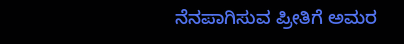ನೆನಪಾಗಿಸುವ ಪ್ರೀತಿಗೆ ಅಮರ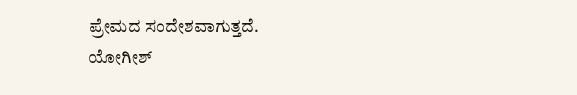ಪ್ರೇಮದ ಸಂದೇಶವಾಗುತ್ತದೆ.
ಯೋಗೀಶ್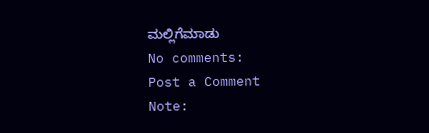ಮಲ್ಲಿಗೆಮಾಡು
No comments:
Post a Comment
Note: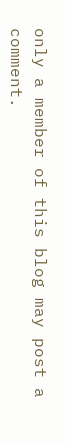only a member of this blog may post a comment.